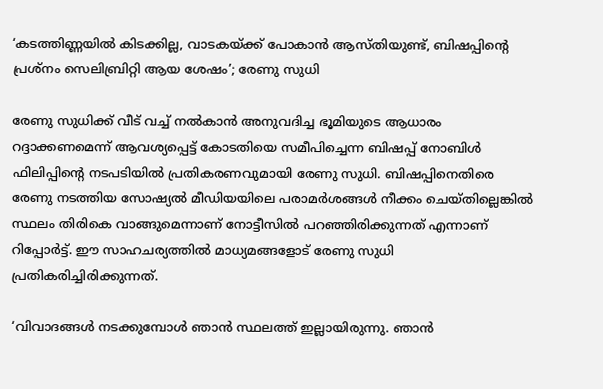‘കടത്തിണ്ണയിൽ കിടക്കില്ല, വാടകയ്ക്ക് പോകാൻ ആസ്തിയുണ്ട്, ബിഷപ്പിന്റെ പ്രശ്നം സെലിബ്രിറ്റി ആയ ശേഷം’; രേണു സുധി

രേണു സുധിക്ക് വീട് വച്ച് നൽകാൻ അനുവദിച്ച ഭൂമിയുടെ ആധാരം റദ്ദാക്കണമെന്ന് ആവശ്യപ്പെട്ട് കോടതിയെ സമീപിച്ചെന്ന ബിഷപ്പ് നോബിൾ ഫിലിപ്പിന്റെ നടപടിയിൽ പ്രതികരണവുമായി രേണു സുധി. ബിഷപ്പിനെതിരെ രേണു നടത്തിയ സോഷ്യൽ മീഡിയയിലെ പരാമർശങ്ങൾ നീക്കം ചെയ്തില്ലെങ്കിൽ സ്ഥലം തിരികെ വാങ്ങുമെന്നാണ് നോട്ടീസിൽ പറഞ്ഞിരിക്കുന്നത് എന്നാണ് റിപ്പോർട്ട്. ഈ സാഹചര്യത്തിൽ മാധ്യമങ്ങളോട് രേണു സുധി പ്രതികരിച്ചിരിക്കുന്നത്.

‘വിവാദങ്ങൾ നടക്കുമ്പോൾ ഞാൻ സ്ഥലത്ത് ഇല്ലായിരുന്നു. ഞാൻ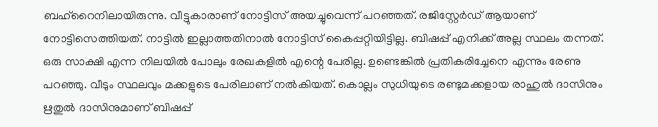ബഹ്റൈനിലായിരുന്നു. വീട്ടുകാരാണ് നോട്ടിസ് അയച്ചുവെന്ന് പറഞ്ഞത്. രജിസ്റ്റേർഡ് ആയാണ് നോട്ടിസെത്തിയത്. നാട്ടിൽ ഇല്ലാത്തതിനാൽ നോട്ടിസ് കൈപ്പറ്റിയിട്ടില്ല. ബിഷപ്പ് എനിക്ക് അല്ല സ്ഥലം തന്നത്. ഒരു സാക്ഷി എന്ന നിലയിൽ പോലും രേഖകളിൽ എന്റെ പേരില്ല. ഉണ്ടെങ്കിൽ പ്രതികരിച്ചേനെ എന്നും രേണു പറഞ്ഞു. വീടും സ്ഥലവും മക്കളുടെ പേരിലാണ് നൽകിയത്. കൊല്ലം സുധിയുടെ രണ്ടുമക്കളായ രാഹുൽ ദാസിനും ഋതുൽ ദാസിനുമാണ് ബിഷപ്പ്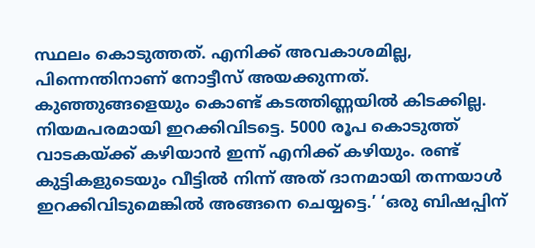സ്ഥലം കൊടുത്തത്. എനിക്ക് അവകാശമില്ല, പിന്നെന്തിനാണ് നോട്ടീസ് അയക്കുന്നത്. കുഞ്ഞുങ്ങളെയും കൊണ്ട് കടത്തിണ്ണയിൽ കിടക്കില്ല. നിയമപരമായി ഇറക്കിവിടട്ടെ. 5000 രൂപ കൊടുത്ത് വാടകയ്ക്ക് കഴിയാൻ ഇന്ന് എനിക്ക് കഴിയും. രണ്ട് കുട്ടികളുടെയും വീട്ടിൽ നിന്ന് അത് ദാനമായി തന്നയാൾ ഇറക്കിവിടുമെങ്കിൽ അങ്ങനെ ചെയ്യട്ടെ.’ ‘ഒരു ബിഷപ്പിന്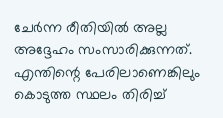ചേർന്ന രീതിയിൽ അല്ല അദ്ദേഹം സംസാരിക്കുന്നത്. എന്തിന്റെ പേരിലാണെങ്കിലും കൊടുത്ത സ്ഥലം തിരിച്ച്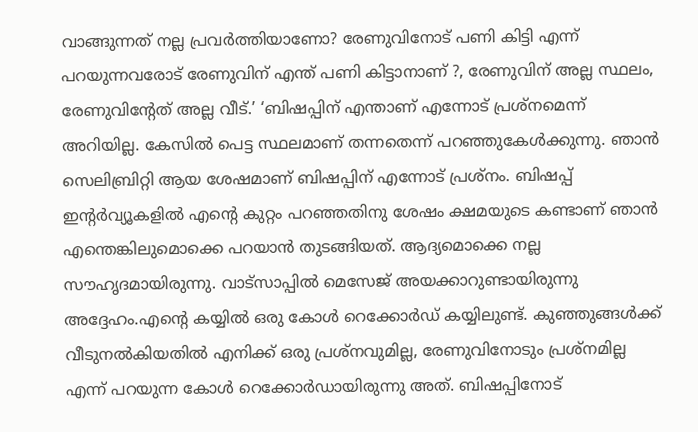വാങ്ങുന്നത് നല്ല പ്രവർത്തിയാണോ? രേണുവിനോട് പണി കിട്ടി എന്ന് പറയുന്നവരോട് രേണുവിന് എന്ത് പണി കിട്ടാനാണ് ?, രേണുവിന് അല്ല സ്ഥലം, രേണുവിന്റേത് അല്ല വീട്.’ ‘ബിഷപ്പിന് എന്താണ് എന്നോട് പ്രശ്നമെന്ന് അറിയില്ല. കേസിൽ പെട്ട സ്ഥലമാണ് തന്നതെന്ന് പറഞ്ഞുകേൾക്കുന്നു. ഞാൻ സെലിബ്രിറ്റി ആയ ശേഷമാണ് ബിഷപ്പിന് എന്നോട് പ്രശ്നം. ബിഷപ്പ് ഇന്റർവ്യൂകളിൽ എന്റെ കുറ്റം പറഞ്ഞതിനു ശേഷം ക്ഷമയുടെ കണ്ടാണ് ഞാൻ എന്തെങ്കിലുമൊക്കെ പറയാൻ തുടങ്ങിയത്. ആദ്യമൊക്കെ നല്ല സൗഹൃദമായിരുന്നു. വാട്സാപ്പിൽ മെസേജ് അയക്കാറുണ്ടായിരുന്നു അദ്ദേഹം.എന്റെ കയ്യിൽ ഒരു കോൾ റെക്കോർഡ് കയ്യിലുണ്ട്. കുഞ്ഞുങ്ങൾക്ക് വീടുനൽകിയതിൽ എനിക്ക് ഒരു പ്രശ്നവുമില്ല, രേണുവിനോടും പ്രശ്നമില്ല എന്ന് പറയുന്ന കോൾ റെക്കോർഡായിരുന്നു അത്. ബിഷപ്പിനോട്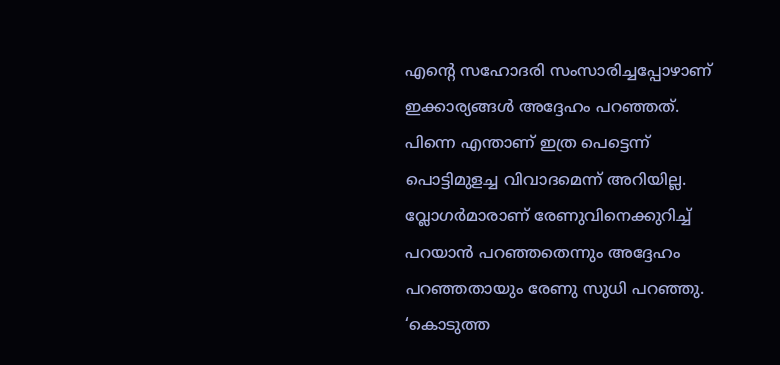എന്റെ സഹോദരി സംസാരിച്ചപ്പോഴാണ് ഇക്കാര്യങ്ങൾ അദ്ദേഹം പറഞ്ഞത്. പിന്നെ എന്താണ് ഇത്ര പെട്ടെന്ന് പൊട്ടിമുളച്ച വിവാദമെന്ന് അറിയില്ല. വ്ലോഗർമാരാണ് രേണുവിനെക്കുറിച്ച് പറയാൻ പറഞ്ഞതെന്നും അദ്ദേഹം പറഞ്ഞതായും രേണു സുധി പറഞ്ഞു. ‘കൊടുത്ത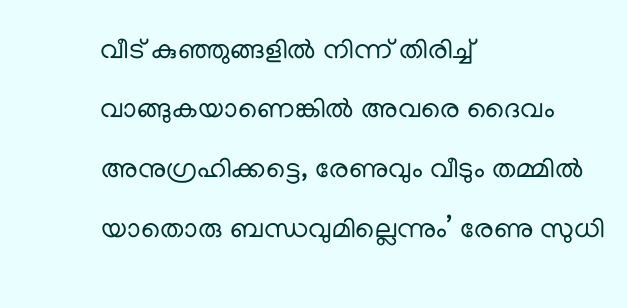വീട് കുഞ്ഞുങ്ങളിൽ നിന്ന് തിരിച്ച് വാങ്ങുകയാണെങ്കിൽ അവരെ ദൈവം അനുഗ്രഹിക്കട്ടെ, രേണുവും വീടും തമ്മിൽ യാതൊരു ബന്ധവുമില്ലെന്നും’ രേണു സുധി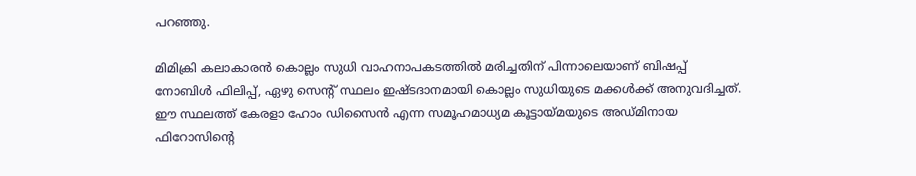പറഞ്ഞു.

മിമിക്രി കലാകാരൻ കൊല്ലം സുധി വാഹനാപകടത്തിൽ മരിച്ചതിന് പിന്നാലെയാണ് ബിഷപ്പ് നോബിൾ ഫിലിപ്പ്, ഏഴു സെന്റ് സ്ഥലം ഇഷ്ടദാനമായി കൊല്ലം സുധിയുടെ മക്കൾക്ക് അനുവദിച്ചത്. ഈ സ്ഥലത്ത് കേരളാ ഹോം ഡിസൈൻ എന്ന സമൂഹമാധ്യമ കൂട്ടായ്മയുടെ അഡ്മിനായ ഫിറോസിന്റെ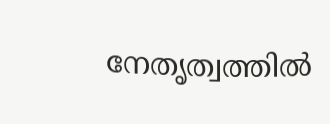നേതൃത്വത്തിൽ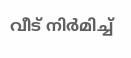വീട് നിർമിച്ച്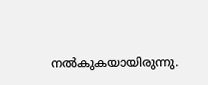നൽകുകയായിരുന്നു.